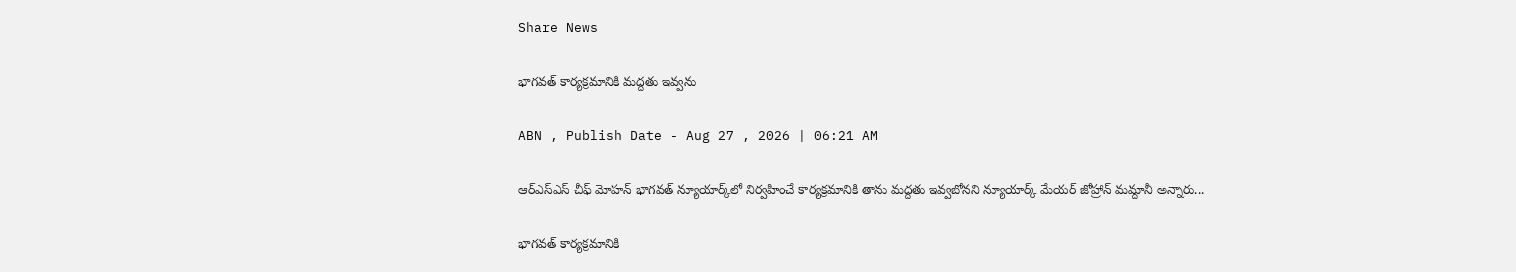Share News

భాగవత్‌ కార్యక్రమానికి మద్దతు ఇవ్వను

ABN , Publish Date - Aug 27 , 2026 | 06:21 AM

ఆర్‌ఎస్‌ఎస్‌ చీఫ్‌ మోహన్‌ భాగవత్‌ న్యూయార్క్‌లో నిర్వహించే కార్యక్రమానికి తాను మద్దతు ఇవ్వబోనని న్యూయార్క్‌ మేయర్‌ జోహ్రాన్‌ మమ్దానీ అన్నారు...

భాగవత్‌ కార్యక్రమానికి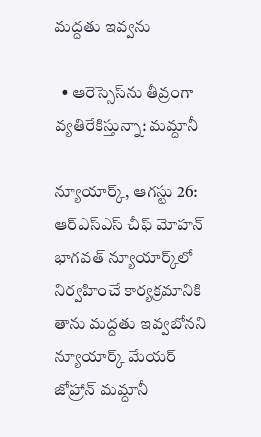మద్దతు ఇవ్వను

  • ఆరెస్సెస్‌ను తీవ్రంగా వ్యతిరేకిస్తున్నా: మమ్దానీ

న్యూయార్క్‌, ఆగస్టు 26: ఆర్‌ఎస్‌ఎస్‌ చీఫ్‌ మోహన్‌ భాగవత్‌ న్యూయార్క్‌లో నిర్వహించే కార్యక్రమానికి తాను మద్దతు ఇవ్వబోనని న్యూయార్క్‌ మేయర్‌ జోహ్రాన్‌ మమ్దానీ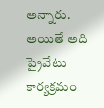అన్నారు. అయితే అది ప్రైవేటు కార్యక్రమం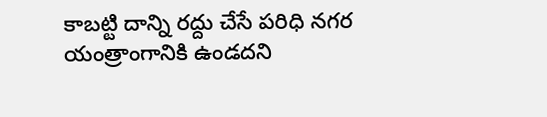కాబట్టి దాన్ని రద్దు చేసే పరిధి నగర యంత్రాంగానికి ఉండదని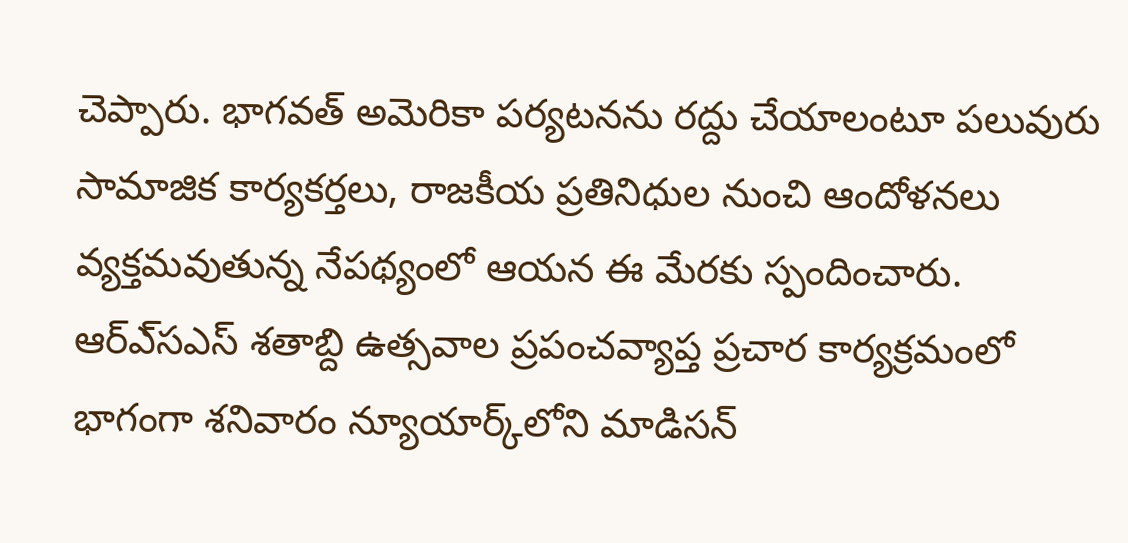చెప్పారు. భాగవత్‌ అమెరికా పర్యటనను రద్దు చేయాలంటూ పలువురు సామాజిక కార్యకర్తలు, రాజకీయ ప్రతినిధుల నుంచి ఆందోళనలు వ్యక్తమవుతున్న నేపథ్యంలో ఆయన ఈ మేరకు స్పందించారు. ఆర్‌ఎ్‌సఎస్‌ శతాబ్ది ఉత్సవాల ప్రపంచవ్యాప్త ప్రచార కార్యక్రమంలో భాగంగా శనివారం న్యూయార్క్‌లోని మాడిసన్‌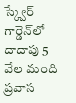స్క్వేర్‌ గార్డెన్‌లో దాదాపు 5 వేల మంది ప్రవాస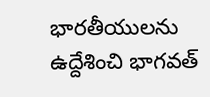భారతీయులను ఉద్దేశించి భాగవత్‌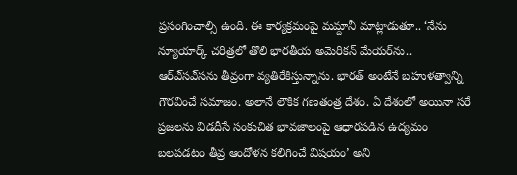ప్రసంగించాల్సి ఉంది. ఈ కార్యక్రమంపై మమ్దానీ మాట్లాడుతూ.. ‘నేను న్యూయార్క్‌ చరిత్రలో తొలి భారతీయ అమెరికన్‌ మేయర్‌ను.. ఆర్‌ఎ్‌సఎ్‌సను తీవ్రంగా వ్యతిరేకిస్తున్నాను. భారత్‌ అంటేనే బహుళత్వాన్ని గౌరవించే సమాజం. అలానే లౌకిక గణతంత్ర దేశం. ఏ దేశంలో అయినా సరే ప్రజలను విడదీసే సంకుచిత భావజాలంపై ఆధారపడిన ఉద్యమం బలపడటం తీవ్ర ఆందోళన కలిగించే విషయం’ అని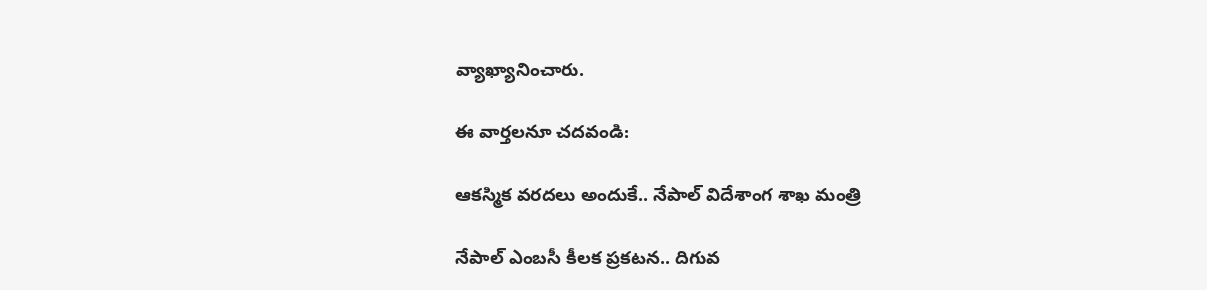వ్యాఖ్యానించారు.

ఈ వార్తలనూ చదవండి:

ఆకస్మిక వరదలు అందుకే.. నేపాల్ విదేశాంగ శాఖ మంత్రి

నేపాల్ ఎంబసీ కీలక ప్రకటన.. దిగువ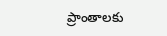ప్రాంతాలకు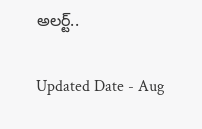అలర్ట్..

Updated Date - Aug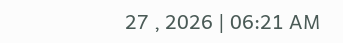27 , 2026 | 06:21 AM